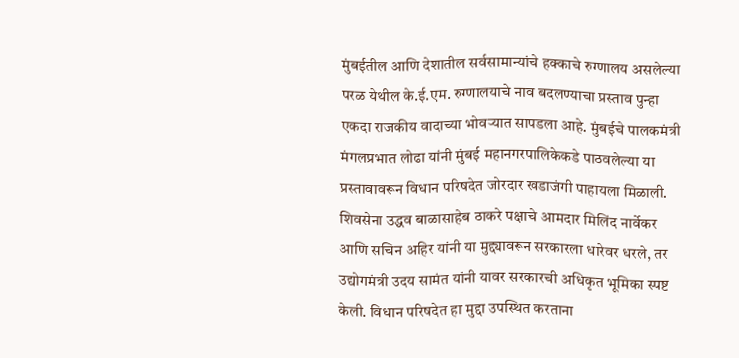मुंबईतील आणि देशातील सर्वसामान्यांचे हक्काचे रुग्णालय असलेल्या परळ येथील के.ई.एम. रुग्णालयाचे नाव बदलण्याचा प्रस्ताव पुन्हा एकदा राजकीय वादाच्या भोवऱ्यात सापडला आहे. मुंबईचे पालकमंत्री मंगलप्रभात लोढा यांनी मुंबई महानगरपालिकेकडे पाठवलेल्या या प्रस्तावावरून विधान परिषदेत जोरदार खडाजंगी पाहायला मिळाली. शिवसेना उद्धव बाळासाहेब ठाकरे पक्षाचे आमदार मिलिंद नार्वेकर आणि सचिन अहिर यांनी या मुद्द्यावरून सरकारला धारेवर धरले, तर उद्योगमंत्री उदय सामंत यांनी यावर सरकारची अधिकृत भूमिका स्पष्ट केली. विधान परिषदेत हा मुद्दा उपस्थित करताना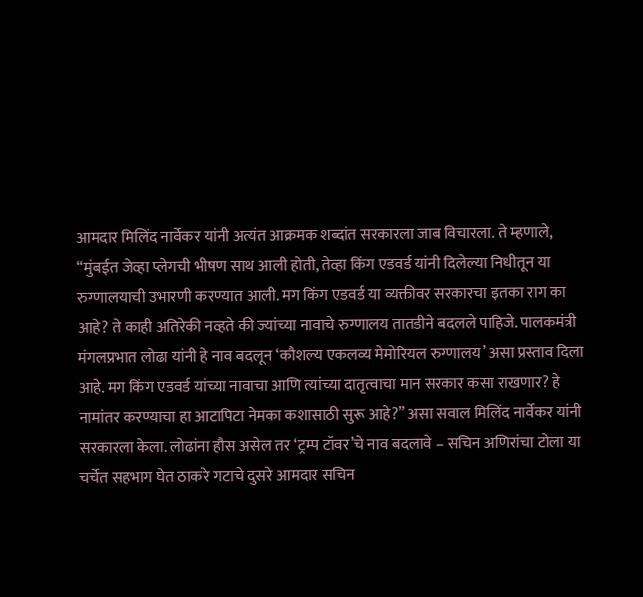आमदार मिलिंद नार्वेकर यांनी अत्यंत आक्रमक शब्दांत सरकारला जाब विचारला. ते म्हणाले, “मुंबईत जेव्हा प्लेगची भीषण साथ आली होती, तेव्हा किंग एडवर्ड यांनी दिलेल्या निधीतून या रुग्णालयाची उभारणी करण्यात आली. मग किंग एडवर्ड या व्यक्तीवर सरकारचा इतका राग का आहे? ते काही अतिरेकी नव्हते की ज्यांच्या नावाचे रुग्णालय तातडीने बदलले पाहिजे. पालकमंत्री मंगलप्रभात लोढा यांनी हे नाव बदलून ‘कौशल्य एकलव्य मेमोरियल रुग्णालय’ असा प्रस्ताव दिला आहे. मग किंग एडवर्ड यांच्या नावाचा आणि त्यांच्या दातृत्वाचा मान सरकार कसा राखणार? हे नामांतर करण्याचा हा आटापिटा नेमका कशासाठी सुरू आहे?” असा सवाल मिलिंद नार्वेकर यांनी सरकारला केला. लोढांना हौस असेल तर ‘ट्रम्प टॉवर’चे नाव बदलावे – सचिन अणिरांचा टोला या चर्चेत सहभाग घेत ठाकरे गटाचे दुसरे आमदार सचिन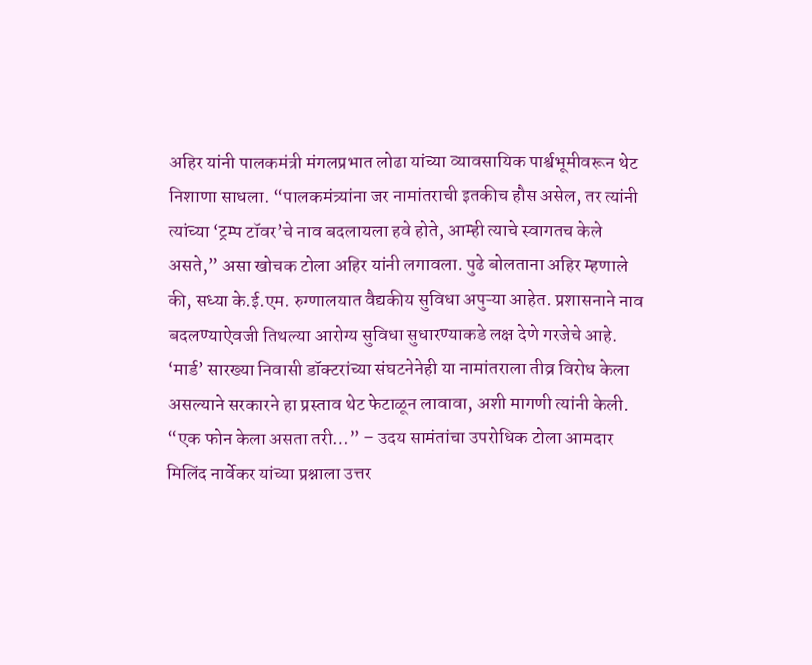अहिर यांनी पालकमंत्री मंगलप्रभात लोढा यांच्या व्यावसायिक पार्श्वभूमीवरून थेट निशाणा साधला. “पालकमंत्र्यांना जर नामांतराची इतकीच हौस असेल, तर त्यांनी त्यांच्या ‘ट्रम्प टॉवर’चे नाव बदलायला हवे होते, आम्ही त्याचे स्वागतच केले असते,” असा खोचक टोला अहिर यांनी लगावला. पुढे बोलताना अहिर म्हणाले की, सध्या के.ई.एम. रुग्णालयात वैद्यकीय सुविधा अपुऱ्या आहेत. प्रशासनाने नाव बदलण्याऐवजी तिथल्या आरोग्य सुविधा सुधारण्याकडे लक्ष देणे गरजेचे आहे. ‘मार्ड’ सारख्या निवासी डॉक्टरांच्या संघटनेनेही या नामांतराला तीव्र विरोध केला असल्याने सरकारने हा प्रस्ताव थेट फेटाळून लावावा, अशी मागणी त्यांनी केली. “एक फोन केला असता तरी…” – उदय सामंतांचा उपरोधिक टोला आमदार मिलिंद नार्वेकर यांच्या प्रश्नाला उत्तर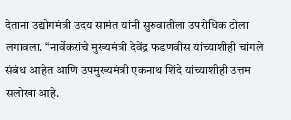देताना उद्योगमंत्री उदय सामंत यांनी सुरुवातीला उपरोधिक टोला लगावला. “नार्वेकरांचे मुख्यमंत्री देवेंद्र फडणवीस यांच्याशीही चांगले संबंध आहेत आणि उपमुख्यमंत्री एकनाथ शिंदे यांच्याशीही उत्तम सलोखा आहे.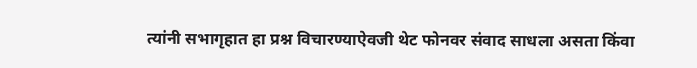त्यांनी सभागृहात हा प्रश्न विचारण्याऐवजी थेट फोनवर संवाद साधला असता किंवा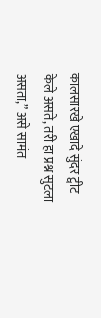कालसारखे एखादे सुंदर ट्वीट केले असते, तरी हा प्रश्न सुटला असता,” असे सामंत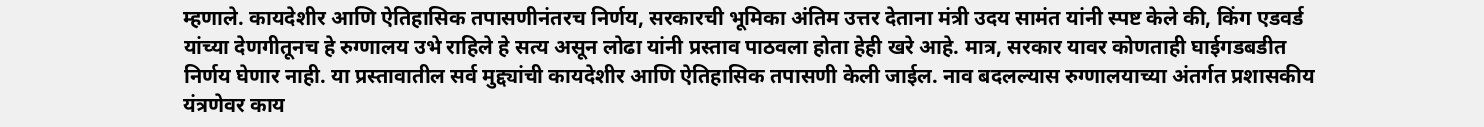म्हणाले. कायदेशीर आणि ऐतिहासिक तपासणीनंतरच निर्णय, सरकारची भूमिका अंतिम उत्तर देताना मंत्री उदय सामंत यांनी स्पष्ट केले की, किंग एडवर्ड यांच्या देणगीतूनच हे रुग्णालय उभे राहिले हे सत्य असून लोढा यांनी प्रस्ताव पाठवला होता हेही खरे आहे. मात्र, सरकार यावर कोणताही घाईगडबडीत निर्णय घेणार नाही. या प्रस्तावातील सर्व मुद्द्यांची कायदेशीर आणि ऐतिहासिक तपासणी केली जाईल. नाव बदलल्यास रुग्णालयाच्या अंतर्गत प्रशासकीय यंत्रणेवर काय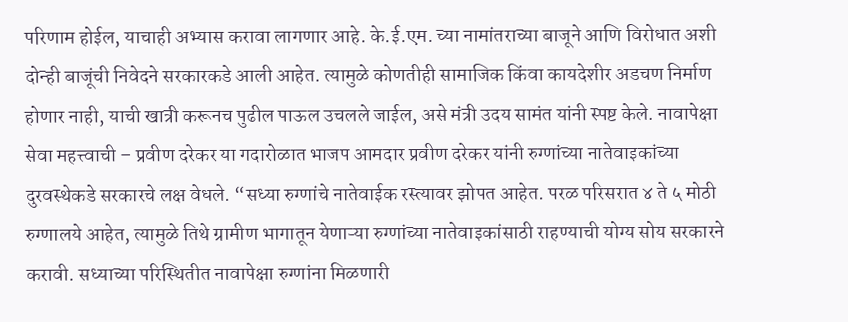परिणाम होईल, याचाही अभ्यास करावा लागणार आहे. के.ई.एम. च्या नामांतराच्या बाजूने आणि विरोधात अशी दोन्ही बाजूंची निवेदने सरकारकडे आली आहेत. त्यामुळे कोणतीही सामाजिक किंवा कायदेशीर अडचण निर्माण होणार नाही, याची खात्री करूनच पुढील पाऊल उचलले जाईल, असे मंत्री उदय सामंत यांनी स्पष्ट केले. नावापेक्षा सेवा महत्त्वाची – प्रवीण दरेकर या गदारोळात भाजप आमदार प्रवीण दरेकर यांनी रुग्णांच्या नातेवाइकांच्या दुरवस्थेकडे सरकारचे लक्ष वेधले. “सध्या रुग्णांचे नातेवाईक रस्त्यावर झोपत आहेत. परळ परिसरात ४ ते ५ मोठी रुग्णालये आहेत, त्यामुळे तिथे ग्रामीण भागातून येणाऱ्या रुग्णांच्या नातेवाइकांसाठी राहण्याची योग्य सोय सरकारने करावी. सध्याच्या परिस्थितीत नावापेक्षा रुग्णांना मिळणारी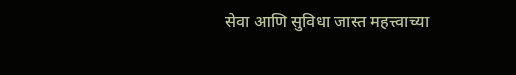सेवा आणि सुविधा जास्त महत्त्वाच्या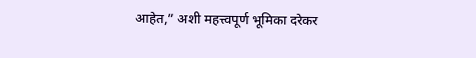आहेत,” अशी महत्त्वपूर्ण भूमिका दरेकर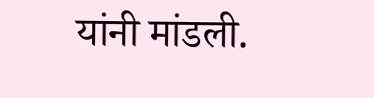यांनी मांडली.